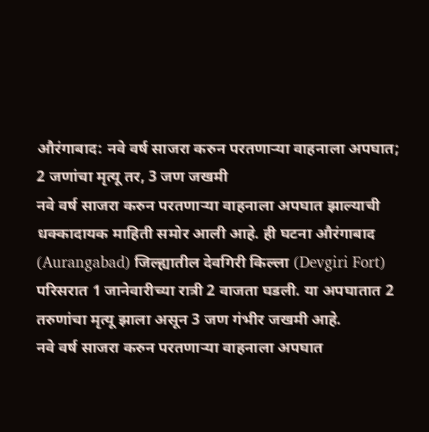औरंगाबाद: नवे वर्ष साजरा करुन परतणाऱ्या वाहनाला अपघात; 2 जणांचा मृत्यू तर, 3 जण जखमी
नवे वर्ष साजरा करुन परतणाऱ्या वाहनाला अपघात झाल्याची धक्कादायक माहिती समोर आली आहे. ही घटना औरंगाबाद (Aurangabad) जिल्ह्यातील देवगिरी किल्ला (Devgiri Fort) परिसरात 1 जानेवारीच्या रात्री 2 वाजता घडली. या अपघातात 2 तरुणांचा मृत्यू झाला असून 3 जण गंभीर जखमी आहे.
नवे वर्ष साजरा करुन परतणाऱ्या वाहनाला अपघात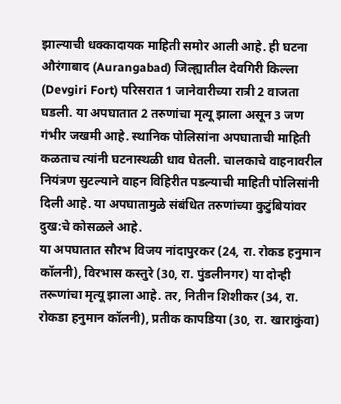झाल्याची धक्कादायक माहिती समोर आली आहे. ही घटना औरंगाबाद (Aurangabad) जिल्ह्यातील देवगिरी किल्ला (Devgiri Fort) परिसरात 1 जानेवारीच्या रात्री 2 वाजता घडली. या अपघातात 2 तरुणांचा मृत्यू झाला असून 3 जण गंभीर जखमी आहे. स्थानिक पोलिसांना अपघाताची माहिती कळताच त्यांनी घटनास्थळी धाव घेतली. चालकाचे वाहनावरील नियंत्रण सुटल्याने वाहन विहिरीत पडल्याची माहिती पोलिसांनी दिली आहे. या अपघातामुळे संबंधित तरुणांच्या कुटुंबियांवर दुख:चे कोसळले आहे.
या अपघातात सौरभ विजय नांदापुरकर (24, रा. रोकड हनुमान कॉलनी), विरभास कस्तुरे (30, रा. पुंडलीनगर) या दोन्ही तरूणांचा मृत्यू झाला आहे. तर, नितीन शिशीकर (34, रा. रोकडा हनुमान कॉलनी), प्रतीक कापडिया (30, रा. खाराकुंवा)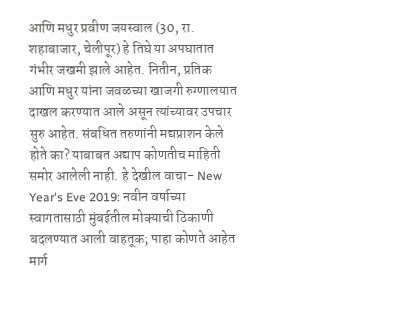आणि मधुर प्रवीण जयस्वाल (30, रा. शहाबाजार, चेलीपूर) हे तिघे या अपघातात गंभीर जखमी झाले आहेत. नितीन, प्रतिक आणि मधुर यांना जवळच्या खाजगी रुग्णालयात दाखल करण्यात आले असून त्यांच्यावर उपचार सुरु आहेत. संबधित तरुणांनी मद्यप्राशन केले होते का? याबाबत अद्याप कोणतीच माहिती समोर आलेली नाही. हे देखील वाचा- New Year's Eve 2019: नवीन वर्षाच्या स्वागतासाठी मुंबईतील मोक्याची ठिकाणी बदलण्यात आली वाहतूक; पाहा कोणते आहेत मार्ग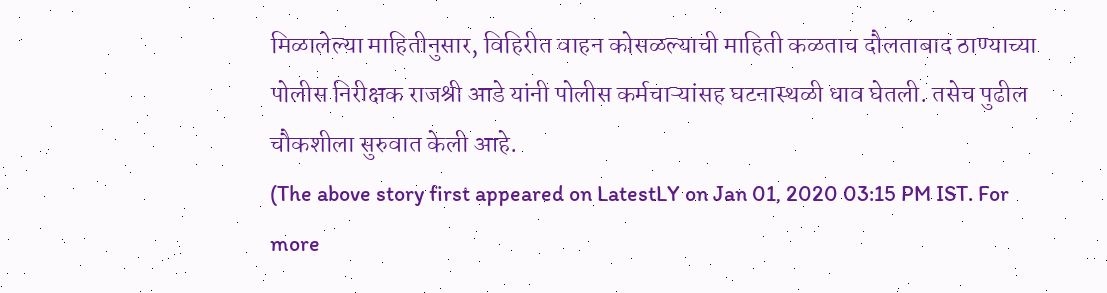मिळालेल्या माहितीनुसार, विहिरीत वाहन कोसळल्याची माहिती कळताच दौलताबाद ठाण्याच्या पोलीस निरीक्षक राजश्री आडे यांनी पोलीस कर्मचाऱ्यांसह घटनास्थळी धाव घेतली. तसेच पुढील चौकशीला सुरुवात केली आहे.
(The above story first appeared on LatestLY on Jan 01, 2020 03:15 PM IST. For more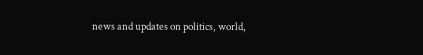news and updates on politics, world,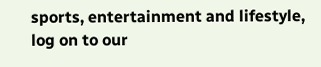sports, entertainment and lifestyle, log on to our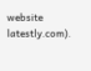website latestly.com).